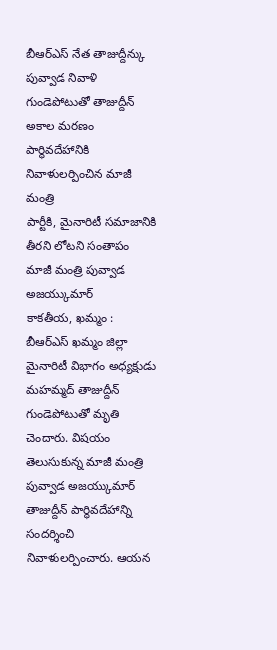బీఆర్ఎస్ నేత తాజుద్దీన్కు పువ్వాడ నివాళి
గుండెపోటుతో తాజుద్దీన్ అకాల మరణం
పార్థివదేహానికి నివాళులర్పించిన మాజీ మంత్రి
పార్టీకి, మైనారిటీ సమాజానికి తీరని లోటని సంతాపం
మాజీ మంత్రి పువ్వాడ అజయ్కుమార్
కాకతీయ, ఖమ్మం : బీఆర్ఎస్ ఖమ్మం జిల్లా మైనారిటీ విభాగం అధ్యక్షుడు మహమ్మద్ తాజుద్దీన్ గుండెపోటుతో మృతి చెందారు. విషయం తెలుసుకున్న మాజీ మంత్రి పువ్వాడ అజయ్కుమార్ తాజుద్దీన్ పార్థివదేహాన్ని సందర్శించి నివాళులర్పించారు. ఆయన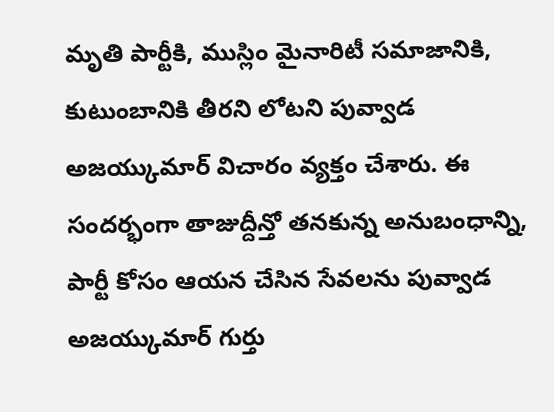మృతి పార్టీకి, ముస్లిం మైనారిటీ సమాజానికి, కుటుంబానికి తీరని లోటని పువ్వాడ అజయ్కుమార్ విచారం వ్యక్తం చేశారు. ఈ సందర్భంగా తాజుద్దీన్తో తనకున్న అనుబంధాన్ని, పార్టీ కోసం ఆయన చేసిన సేవలను పువ్వాడ అజయ్కుమార్ గుర్తు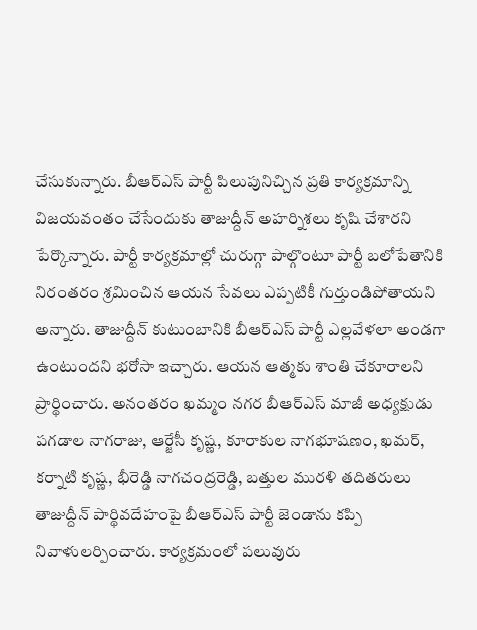చేసుకున్నారు. బీఆర్ఎస్ పార్టీ పిలుపునిచ్చిన ప్రతి కార్యక్రమాన్ని విజయవంతం చేసేందుకు తాజుద్దీన్ అహర్నిశలు కృషి చేశారని పేర్కొన్నారు. పార్టీ కార్యక్రమాల్లో చురుగ్గా పాల్గొంటూ పార్టీ బలోపేతానికి నిరంతరం శ్రమించిన ఆయన సేవలు ఎప్పటికీ గుర్తుండిపోతాయని అన్నారు. తాజుద్దీన్ కుటుంబానికి బీఆర్ఎస్ పార్టీ ఎల్లవేళలా అండగా ఉంటుందని భరోసా ఇచ్చారు. ఆయన ఆత్మకు శాంతి చేకూరాలని ప్రార్థించారు. అనంతరం ఖమ్మం నగర బీఆర్ఎస్ మాజీ అధ్యక్షుడు పగడాల నాగరాజు, ఆర్జేసీ కృష్ణ, కూరాకుల నాగభూషణం, ఖమర్, కర్నాటి కృష్ణ, భీరెడ్డి నాగచంద్రరెడ్డి, బత్తుల మురళి తదితరులు తాజుద్దీన్ పార్థివదేహంపై బీఆర్ఎస్ పార్టీ జెండాను కప్పి నివాళులర్పించారు. కార్యక్రమంలో పలువురు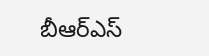బీఆర్ఎస్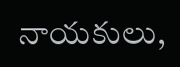నాయకులు,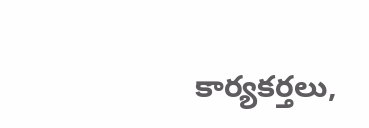కార్యకర్తలు,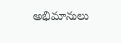అభిమానులు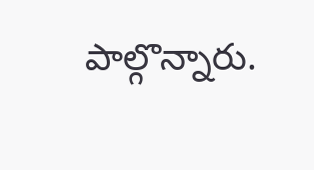పాల్గొన్నారు.